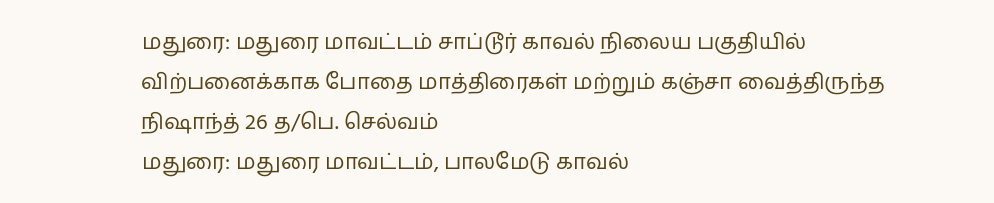மதுரை: மதுரை மாவட்டம் சாப்டூர் காவல் நிலைய பகுதியில் விற்பனைக்காக போதை மாத்திரைகள் மற்றும் கஞ்சா வைத்திருந்த நிஷாந்த் 26 த/பெ. செல்வம்
மதுரை: மதுரை மாவட்டம், பாலமேடு காவல்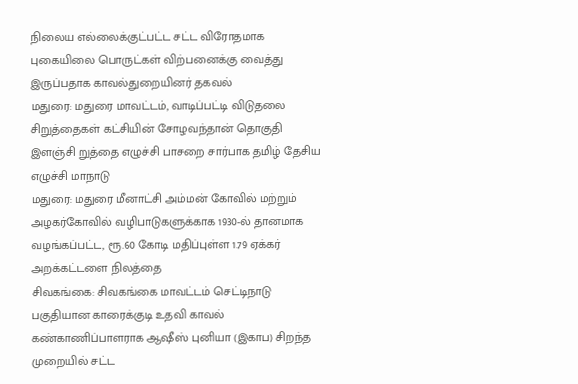நிலைய எல்லைக்குட்பட்ட சட்ட விரோதமாக புகையிலை பொருட்கள் விற்பனைக்கு வைத்து இருப்பதாக காவல்துறையினர் தகவல்
மதுரை: மதுரை மாவட்டம், வாடிப்பட்டி விடுதலை சிறுத்தைகள் கட்சியின் சோழவந்தான் தொகுதி இளஞ்சி றுத்தை எழுச்சி பாசறை சார்பாக தமிழ் தேசிய எழுச்சி மாநாடு
மதுரை: மதுரை மீனாட்சி அம்மன் கோவில் மற்றும் அழகர்கோவில் வழிபாடுகளுக்காக 1930-ல் தானமாக வழங்கப்பட்ட, ரூ.60 கோடி மதிப்புள்ள 1.79 ஏக்கர் அறக்கட்டளை நிலத்தை
சிவகங்கை: சிவகங்கை மாவட்டம் செட்டிநாடு பகுதியான காரைக்குடி உதவி காவல் கண்காணிப்பாளராக ஆஷீஸ் புனியா (இகாப) சிறந்த முறையில் சட்ட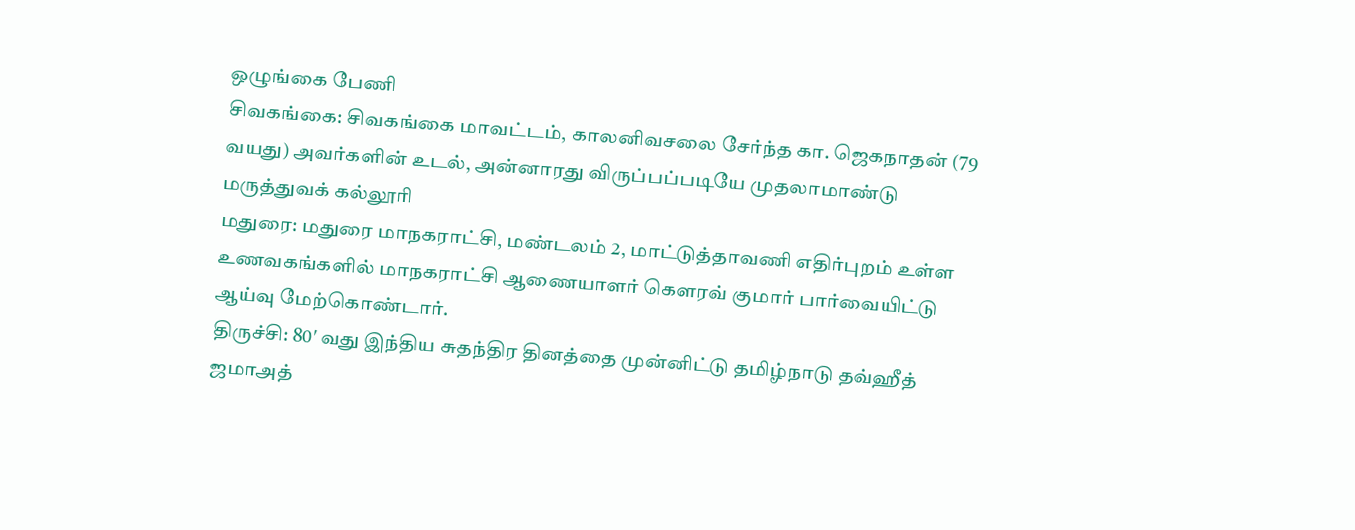ஒழுங்கை பேணி
சிவகங்கை: சிவகங்கை மாவட்டம், காலனிவசலை சேர்ந்த கா. ஜெகநாதன் (79 வயது) அவர்களின் உடல், அன்னாரது விருப்பப்படியே முதலாமாண்டு மருத்துவக் கல்லூரி
மதுரை: மதுரை மாநகராட்சி, மண்டலம் 2, மாட்டுத்தாவணி எதிர்புறம் உள்ள உணவகங்களில் மாநகராட்சி ஆணையாளர் கௌரவ் குமார் பார்வையிட்டு ஆய்வு மேற்கொண்டார்.
திருச்சி: 80′ வது இந்திய சுதந்திர தினத்தை முன்னிட்டு தமிழ்நாடு தவ்ஹீத் ஜமாஅத்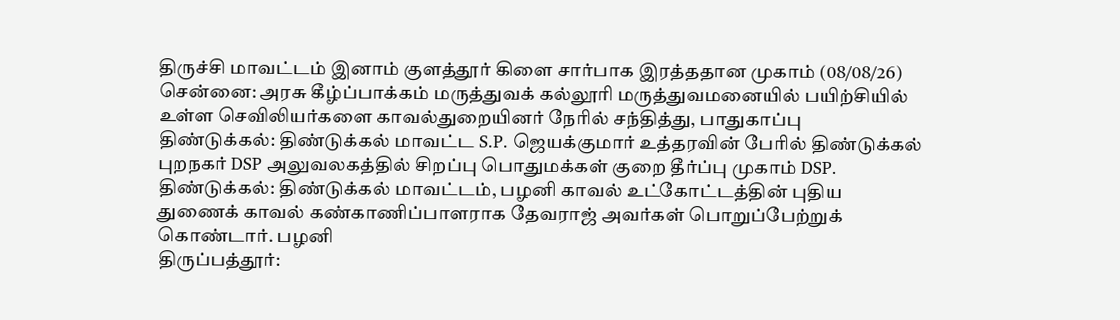திருச்சி மாவட்டம் இனாம் குளத்தூர் கிளை சார்பாக இரத்ததான முகாம் (08/08/26)
சென்னை: அரசு கீழ்ப்பாக்கம் மருத்துவக் கல்லூரி மருத்துவமனையில் பயிற்சியில் உள்ள செவிலியர்களை காவல்துறையினர் நேரில் சந்தித்து, பாதுகாப்பு
திண்டுக்கல்: திண்டுக்கல் மாவட்ட S.P. ஜெயக்குமார் உத்தரவின் பேரில் திண்டுக்கல் புறநகர் DSP அலுவலகத்தில் சிறப்பு பொதுமக்கள் குறை தீர்ப்பு முகாம் DSP.
திண்டுக்கல்: திண்டுக்கல் மாவட்டம், பழனி காவல் உட்கோட்டத்தின் புதிய துணைக் காவல் கண்காணிப்பாளராக தேவராஜ் அவர்கள் பொறுப்பேற்றுக் கொண்டார். பழனி
திருப்பத்தூர்: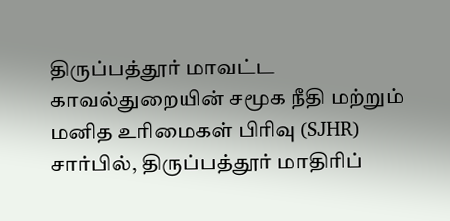திருப்பத்தூர் மாவட்ட காவல்துறையின் சமூக நீதி மற்றும் மனித உரிமைகள் பிரிவு (SJHR) சார்பில், திருப்பத்தூர் மாதிரிப்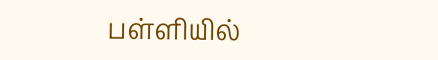பள்ளியில்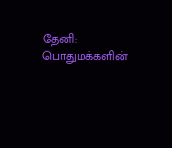தேனி: பொதுமக்களின்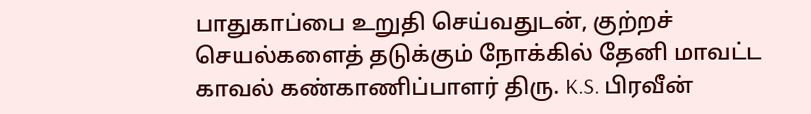பாதுகாப்பை உறுதி செய்வதுடன், குற்றச் செயல்களைத் தடுக்கும் நோக்கில் தேனி மாவட்ட காவல் கண்காணிப்பாளர் திரு. K.S. பிரவீன்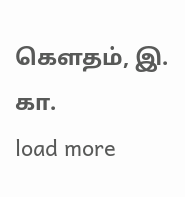கௌதம், இ. கா.
load more